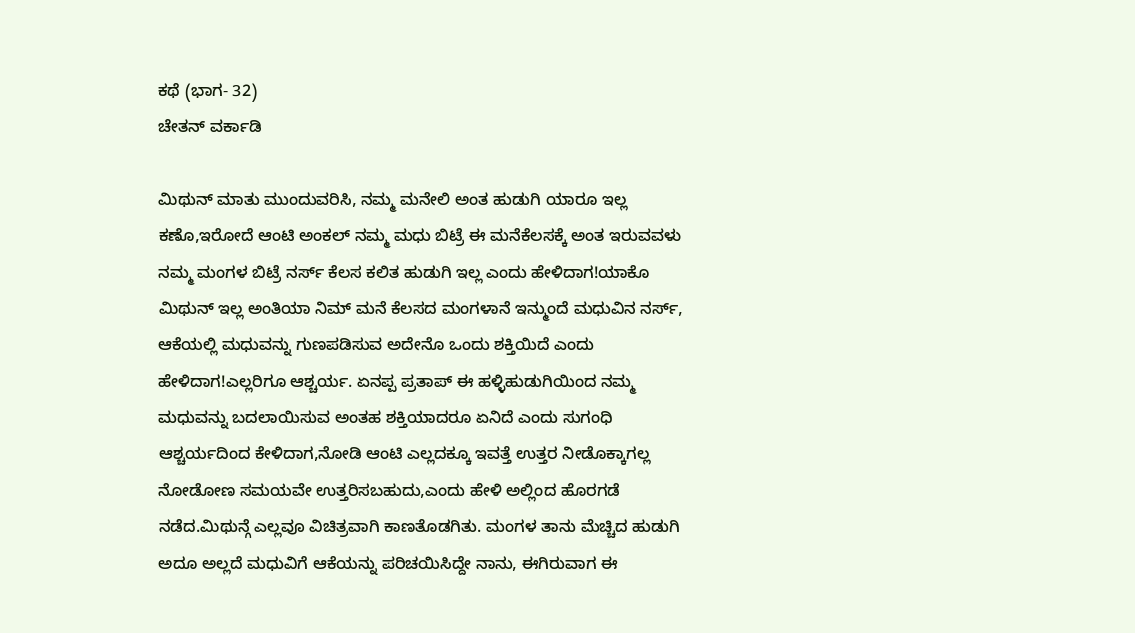ಕಥೆ (ಭಾಗ- 32)
ಚೇತನ್ ವರ್ಕಾಡಿ

ಮಿಥುನ್ ಮಾತು ಮುಂದುವರಿಸಿ, ನಮ್ಮ ಮನೇಲಿ ಅಂತ ಹುಡುಗಿ ಯಾರೂ ಇಲ್ಲ ಕಣೊ,ಇರೋದೆ ಆಂಟಿ ಅಂಕಲ್ ನಮ್ಮ ಮಧು ಬಿಟ್ರೆ ಈ ಮನೆಕೆಲಸಕ್ಕೆ ಅಂತ ಇರುವವಳು ನಮ್ಮ ಮಂಗಳ ಬಿಟ್ರೆ ನರ್ಸ್ ಕೆಲಸ ಕಲಿತ ಹುಡುಗಿ ಇಲ್ಲ ಎಂದು ಹೇಳಿದಾಗ!ಯಾಕೊ ಮಿಥುನ್ ಇಲ್ಲ ಅಂತಿಯಾ ನಿಮ್ ಮನೆ ಕೆಲಸದ ಮಂಗಳಾನೆ ಇನ್ಮುಂದೆ ಮಧುವಿನ ನರ್ಸ್, ಆಕೆಯಲ್ಲಿ ಮಧುವನ್ನು ಗುಣಪಡಿಸುವ ಅದೇನೊ ಒಂದು ಶಕ್ತಿಯಿದೆ ಎಂದು ಹೇಳಿದಾಗ!ಎಲ್ಲರಿಗೂ ಆಶ್ಚರ್ಯ. ಏನಪ್ಪ ಪ್ರತಾಪ್ ಈ ಹಳ್ಳಿಹುಡುಗಿಯಿಂದ ನಮ್ಮ ಮಧುವನ್ನು ಬದಲಾಯಿಸುವ ಅಂತಹ ಶಕ್ತಿಯಾದರೂ ಏನಿದೆ ಎಂದು ಸುಗಂಧಿ ಆಶ್ಚರ್ಯದಿಂದ ಕೇಳಿದಾಗ,ನೋಡಿ ಆಂಟಿ ಎಲ್ಲದಕ್ಕೂ ಇವತ್ತೆ ಉತ್ತರ ನೀಡೊಕ್ಕಾಗಲ್ಲ ನೋಡೋಣ ಸಮಯವೇ ಉತ್ತರಿಸಬಹುದು,ಎಂದು ಹೇಳಿ ಅಲ್ಲಿಂದ ಹೊರಗಡೆ ನಡೆದ.ಮಿಥುನ್ಗೆ ಎಲ್ಲವೂ ವಿಚಿತ್ರವಾಗಿ ಕಾಣತೊಡಗಿತು. ಮಂಗಳ ತಾನು ಮೆಚ್ಚಿದ ಹುಡುಗಿ ಅದೂ ಅಲ್ಲದೆ ಮಧುವಿಗೆ ಆಕೆಯನ್ನು ಪರಿಚಯಿಸಿದ್ದೇ ನಾನು, ಈಗಿರುವಾಗ ಈ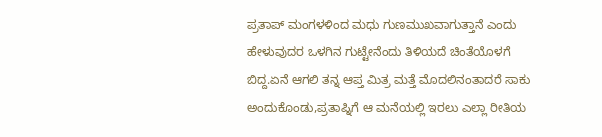ಪ್ರತಾಪ್ ಮಂಗಳಳಿಂದ ಮಧು ಗುಣಮುಖವಾಗುತ್ತಾನೆ ಎಂದು ಹೇಳುವುದರ ಒಳಗಿನ ಗುಟ್ಟೇನೆಂದು ತಿಳಿಯದೆ ಚಿಂತೆಯೊಳಗೆ ಬಿದ್ದ.ಏನೆ ಆಗಲಿ ತನ್ನ ಆಪ್ತ ಮಿತ್ರ ಮತ್ತೆ ಮೊದಲಿನಂತಾದರೆ ಸಾಕು ಅಂದುಕೊಂಡು,ಪ್ರತಾಪ್ನಿಗೆ ಆ ಮನೆಯಲ್ಲಿ ಇರಲು ಎಲ್ಲಾ ರೀತಿಯ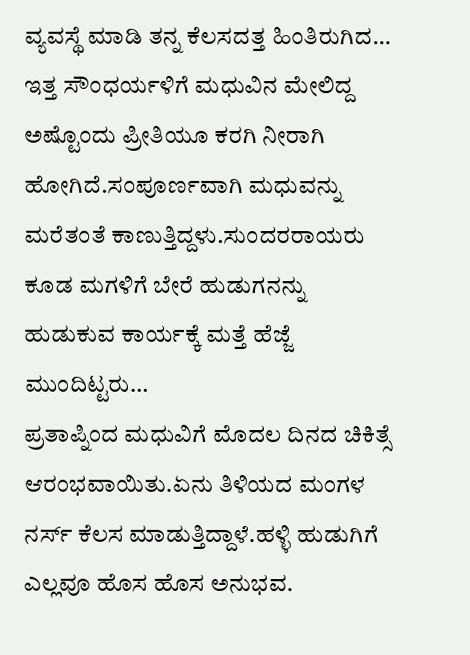ವ್ಯವಸ್ಥೆ ಮಾಡಿ ತನ್ನ ಕೆಲಸದತ್ತ ಹಿಂತಿರುಗಿದ…
ಇತ್ತ ಸೌಂಧರ್ಯಳಿಗೆ ಮಧುವಿನ ಮೇಲಿದ್ದ ಅಷ್ಟೊಂದು ಪ್ರೀತಿಯೂ ಕರಗಿ ನೀರಾಗಿ ಹೋಗಿದೆ.ಸಂಪೂರ್ಣವಾಗಿ ಮಧುವನ್ನು ಮರೆತಂತೆ ಕಾಣುತ್ತಿದ್ದಳು.ಸುಂದರರಾಯರು ಕೂಡ ಮಗಳಿಗೆ ಬೇರೆ ಹುಡುಗನನ್ನು ಹುಡುಕುವ ಕಾರ್ಯಕ್ಕೆ ಮತ್ತೆ ಹೆಜ್ಜೆ ಮುಂದಿಟ್ಟರು…
ಪ್ರತಾಪ್ನಿಂದ ಮಧುವಿಗೆ ಮೊದಲ ದಿನದ ಚಿಕಿತ್ಸೆ ಆರಂಭವಾಯಿತು.ಏನು ತಿಳಿಯದ ಮಂಗಳ ನರ್ಸ್ ಕೆಲಸ ಮಾಡುತ್ತಿದ್ದಾಳೆ.ಹಳ್ಳಿ ಹುಡುಗಿಗೆ ಎಲ್ಲವೂ ಹೊಸ ಹೊಸ ಅನುಭವ.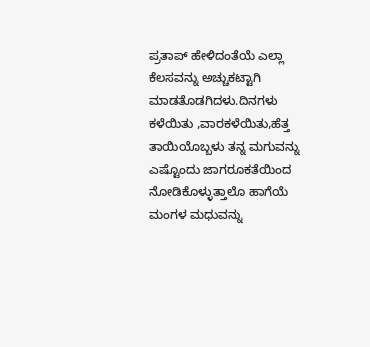ಪ್ರತಾಪ್ ಹೇಳಿದಂತೆಯೆ ಎಲ್ಲಾ ಕೆಲಸವನ್ನು ಅಚ್ಚುಕಟ್ಟಾಗಿ ಮಾಡತೊಡಗಿದಳು.ದಿನಗಳು ಕಳೆಯಿತು ,ವಾರಕಳೆಯಿತು,ಹೆತ್ತ ತಾಯಿಯೊಬ್ಬಳು ತನ್ನ ಮಗುವನ್ನು ಎಷ್ಟೊಂದು ಜಾಗರೂಕತೆಯಿಂದ ನೋಡಿಕೊಳ್ಳುತ್ತಾಲೊ ಹಾಗೆಯೆ ಮಂಗಳ ಮಧುವನ್ನು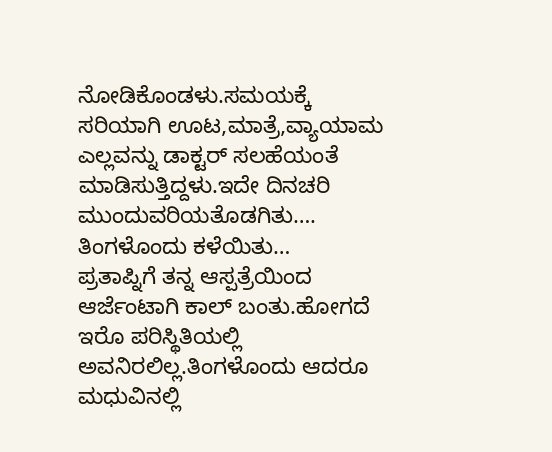ನೋಡಿಕೊಂಡಳು.ಸಮಯಕ್ಕೆ ಸರಿಯಾಗಿ ಊಟ,ಮಾತ್ರೆ,ವ್ಯಾಯಾಮ ಎಲ್ಲವನ್ನು ಡಾಕ್ಟರ್ ಸಲಹೆಯಂತೆ ಮಾಡಿಸುತ್ತಿದ್ದಳು.ಇದೇ ದಿನಚರಿ ಮುಂದುವರಿಯತೊಡಗಿತು….
ತಿಂಗಳೊಂದು ಕಳೆಯಿತು…
ಪ್ರತಾಪ್ನಿಗೆ ತನ್ನ ಆಸ್ಪತ್ರೆಯಿಂದ ಆರ್ಜೆಂಟಾಗಿ ಕಾಲ್ ಬಂತು.ಹೋಗದೆ ಇರೊ ಪರಿಸ್ಥಿತಿಯಲ್ಲಿ ಅವನಿರಲಿಲ್ಲ.ತಿಂಗಳೊಂದು ಆದರೂ ಮಧುವಿನಲ್ಲಿ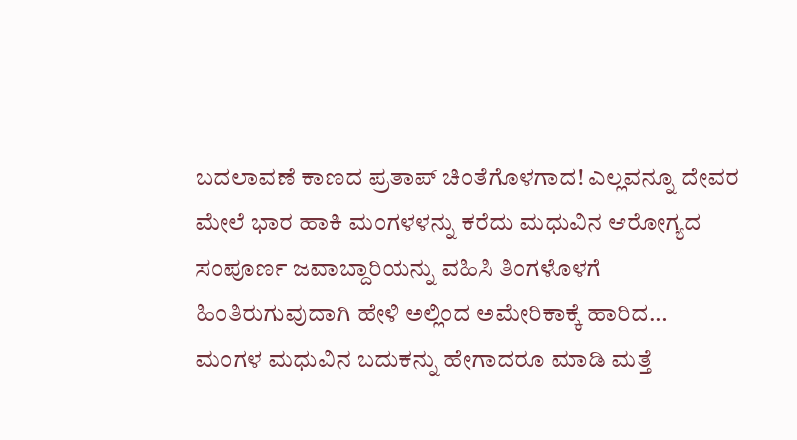ಬದಲಾವಣೆ ಕಾಣದ ಪ್ರತಾಪ್ ಚಿಂತೆಗೊಳಗಾದ! ಎಲ್ಲವನ್ನೂ ದೇವರ ಮೇಲೆ ಭಾರ ಹಾಕಿ ಮಂಗಳಳನ್ನು ಕರೆದು ಮಧುವಿನ ಆರೋಗ್ಯದ ಸಂಪೂರ್ಣ ಜವಾಬ್ದಾರಿಯನ್ನು ವಹಿಸಿ ತಿಂಗಳೊಳಗೆ ಹಿಂತಿರುಗುವುದಾಗಿ ಹೇಳಿ ಅಲ್ಲಿಂದ ಅಮೇರಿಕಾಕ್ಕೆ ಹಾರಿದ…
ಮಂಗಳ ಮಧುವಿನ ಬದುಕನ್ನು ಹೇಗಾದರೂ ಮಾಡಿ ಮತ್ತೆ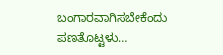ಬಂಗಾರವಾಗಿಸಬೇಕೆಂದು ಪಣತೊಟ್ಟಳು…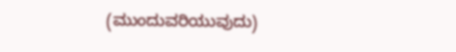(ಮುಂದುವರಿಯುವುದು)